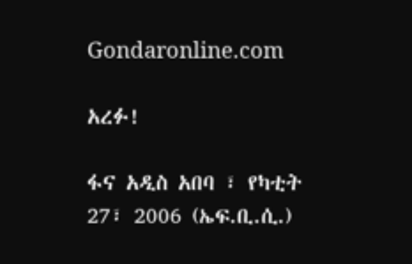Gondaronline.com

አረፉ!

ፋና አዲስ አበባ ፣ የካቲት 27፣ 2006 (ኤፍ.ቢ.ሲ.)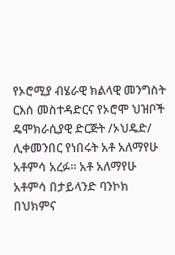የኦሮሚያ ብሄራዊ ክልላዊ መንግስት ርእሰ መስተዳድርና የኦሮሞ ህዝቦች ዴሞክራሲያዊ ድርጅት /ኦህዴድ/ ሊቀመንበር የነበሩት አቶ አለማየሁ አቶምሳ አረፉ። አቶ አለማየሁ አቶምሳ በታይላንድ ባንኮክ በህክምና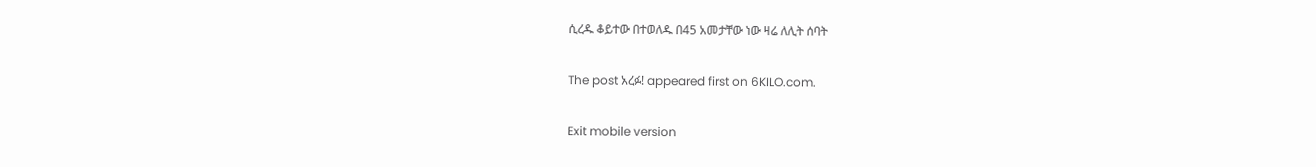ሲረዱ ቆይተው በተወለዱ በ45 አመታቸው ነው ዛሬ ለሊት ሰባት

The post አረፉ! appeared first on 6KILO.com.

Exit mobile version